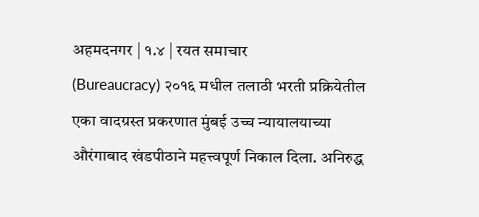अहमदनगर | १.४ | रयत समाचार
(Bureaucracy) २०१६ मधील तलाठी भरती प्रक्रियेतील एका वादग्रस्त प्रकरणात मुंबई उच्च न्यायालयाच्या औरंगाबाद खंडपीठाने महत्त्वपूर्ण निकाल दिला. अनिरुद्ध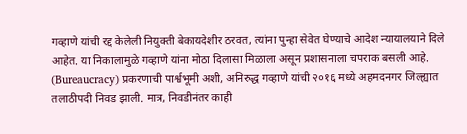गव्हाणे यांची रद्द केलेली नियुक्ती बेकायदेशीर ठरवत, त्यांना पुन्हा सेवेत घेण्याचे आदेश न्यायालयाने दिले आहेत. या निकालामुळे गव्हाणे यांना मोठा दिलासा मिळाला असून प्रशासनाला चपराक बसली आहे.
(Bureaucracy) प्रकरणाची पार्श्वभूमी अशी, अनिरुद्ध गव्हाणे यांची २०१६ मध्ये अहमदनगर जिल्ह्यात तलाठीपदी निवड झाली. मात्र, निवडीनंतर काही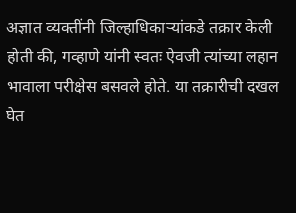अज्ञात व्यक्तींनी जिल्हाधिकाऱ्यांकडे तक्रार केली होती की, गव्हाणे यांनी स्वतः ऐवजी त्यांच्या लहान भावाला परीक्षेस बसवले होते. या तक्रारीची दखल घेत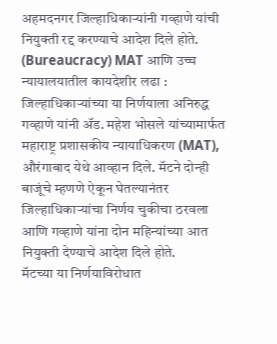अहमदनगर जिल्हाधिकाऱ्यांनी गव्हाणे यांची नियुक्ती रद्द करण्याचे आदेश दिले होते.
(Bureaucracy) MAT आणि उच्च न्यायालयातील कायदेशीर लढा : जिल्हाधिकाऱ्यांच्या या निर्णयाला अनिरुद्ध गव्हाणे यांनी ॲड. महेश भोसले यांच्यामार्फत महाराष्ट्र प्रशासकीय न्यायाधिकरण (MAT), औरंगाबाद येथे आव्हान दिले. मॅटने दोन्ही बाजूंचे म्हणणे ऐकून घेतल्यानंतर जिल्हाधिकाऱ्यांचा निर्णय चुकीचा ठरवला आणि गव्हाणे यांना दोन महिन्यांच्या आत नियुक्ती देण्याचे आदेश दिले होते.
मॅटच्या या निर्णयाविरोधात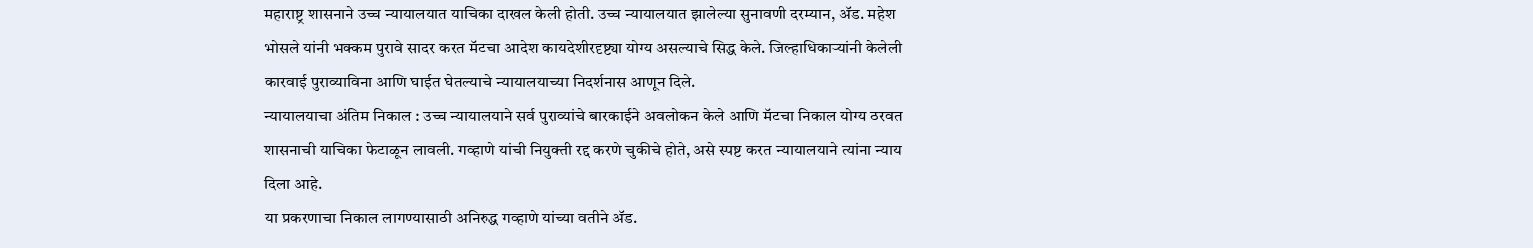महाराष्ट्र शासनाने उच्च न्यायालयात याचिका दाखल केली होती. उच्च न्यायालयात झालेल्या सुनावणी दरम्यान, ॲड. महेश भोसले यांनी भक्कम पुरावे सादर करत मॅटचा आदेश कायदेशीरदृष्ट्या योग्य असल्याचे सिद्ध केले. जिल्हाधिकाऱ्यांनी केलेली कारवाई पुराव्याविना आणि घाईत घेतल्याचे न्यायालयाच्या निदर्शनास आणून दिले.
न्यायालयाचा अंतिम निकाल : उच्च न्यायालयाने सर्व पुराव्यांचे बारकाईने अवलोकन केले आणि मॅटचा निकाल योग्य ठरवत शासनाची याचिका फेटाळून लावली. गव्हाणे यांची नियुक्ती रद्द करणे चुकीचे होते, असे स्पष्ट करत न्यायालयाने त्यांना न्याय दिला आहे.
या प्रकरणाचा निकाल लागण्यासाठी अनिरुद्ध गव्हाणे यांच्या वतीने ॲड.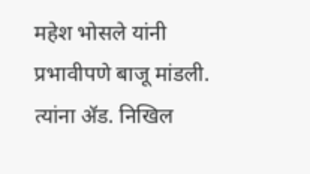महेश भोसले यांनी प्रभावीपणे बाजू मांडली. त्यांना ॲड. निखिल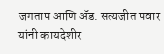जगताप आणि ॲड. सत्यजीत पवार यांनी कायदेशीर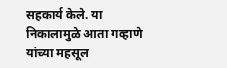सहकार्य केले. या निकालामुळे आता गव्हाणे यांच्या महसूल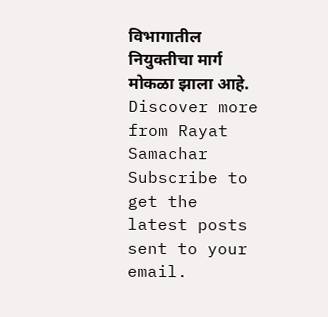विभागातील नियुक्तीचा मार्ग मोकळा झाला आहे.
Discover more from Rayat Samachar
Subscribe to get the latest posts sent to your email.